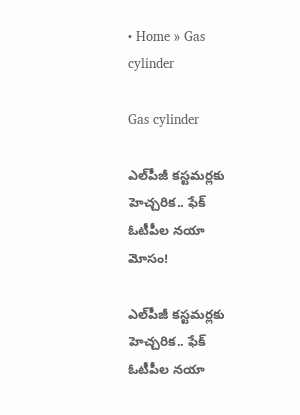• Home » Gas cylinder

Gas cylinder

ఎల్‌పీజీ కస్టమర్లకు హెచ్చరిక.. ఫేక్ ఓటీపీల నయా మోసం!

ఎల్‌పీజీ కస్టమర్లకు హెచ్చరిక.. ఫేక్ ఓటీపీల నయా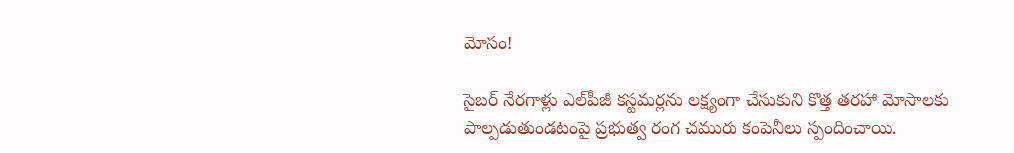మోసం!

సైబర్ నేరగాళ్లు ఎల్‌పీజీ కస్టమర్లను లక్ష్యంగా చేసుకుని కొత్త తరహా మోసాలకు పాల్పడుతుండటంపై ప్రభుత్వ రంగ చమురు కంపెనీలు స్పందించాయి.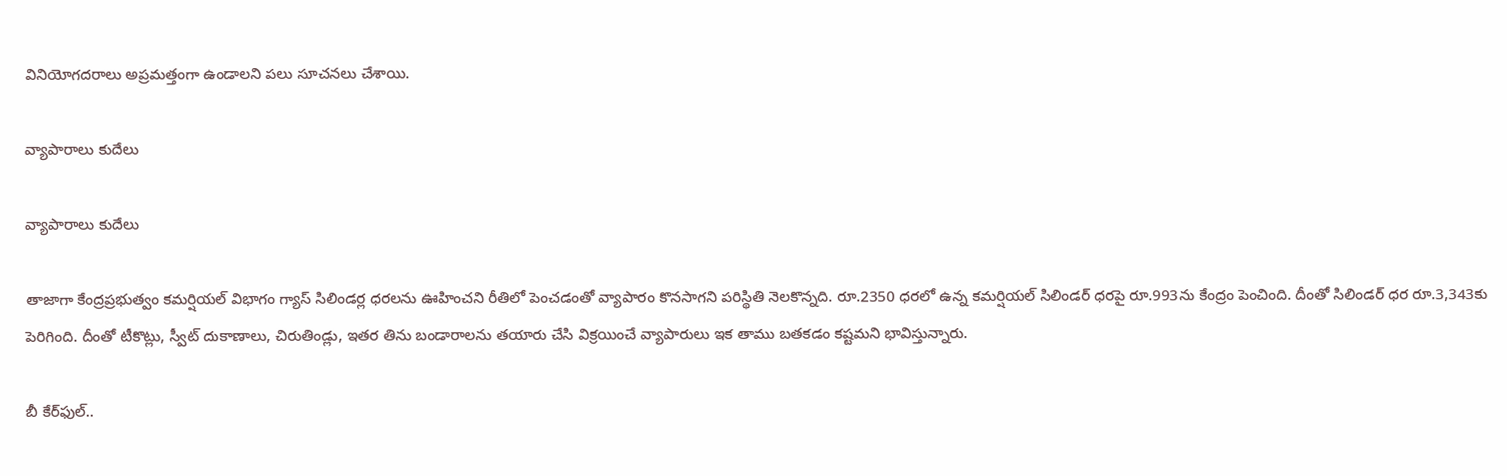వినియోగదరాలు అప్రమత్తంగా ఉండాలని పలు సూచనలు చేశాయి.

వ్యాపారాలు కుదేలు

వ్యాపారాలు కుదేలు

తాజాగా కేంద్రప్రభుత్వం కమర్షియల్‌ విభాగం గ్యాస్‌ సిలిండర్ల ధరలను ఊహించని రీతిలో పెంచడంతో వ్యాపారం కొనసాగని పరిస్థితి నెలకొన్నది. రూ.2350 ధరలో ఉన్న కమర్షియల్‌ సిలిండర్‌ ధరపై రూ.993ను కేంద్రం పెంచింది. దీంతో సిలిండర్‌ ధర రూ.3,343కు పెరిగింది. దీంతో టీకొట్లు, స్వీట్‌ దుకాణాలు, చిరుతిండ్లు, ఇతర తిను బండారాలను తయారు చేసి విక్రయించే వ్యాపారులు ఇక తాము బతకడం కష్టమని భావిస్తున్నారు.

బీ కేర్‌ఫుల్‌..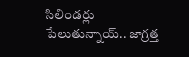సిలిండర్లు పేలుతున్నాయ్‌.. జాగ్రత్త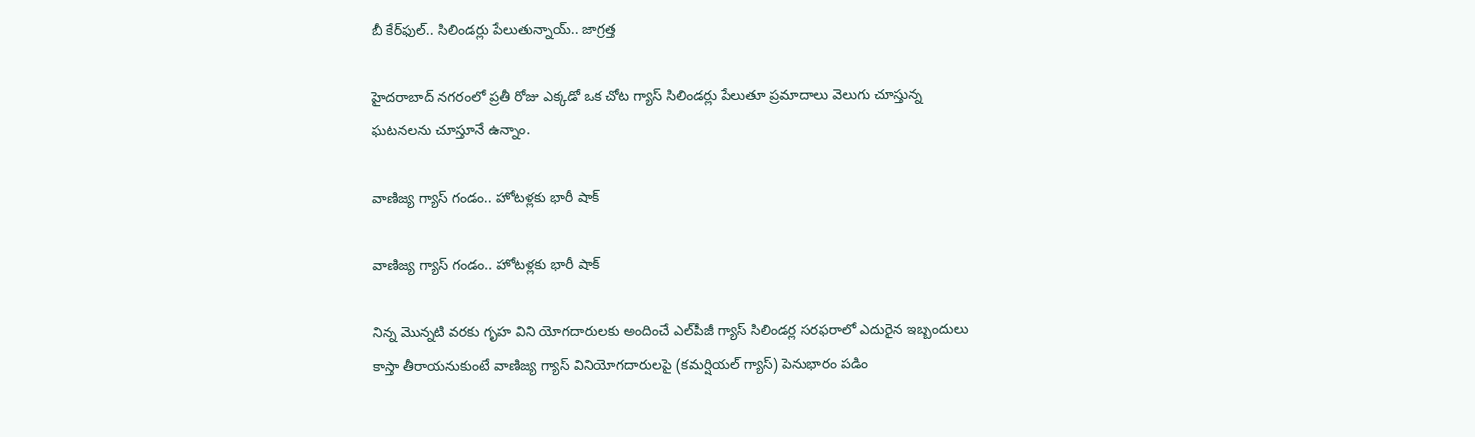బీ కేర్‌ఫుల్‌.. సిలిండర్లు పేలుతున్నాయ్‌.. జాగ్రత్త

హైదరాబాద్ నగరంలో ప్రతీ రోజు ఎక్కడో ఒక చోట గ్యాస్‌ సిలిండర్లు పేలుతూ ప్రమాదాలు వెలుగు చూస్తున్న ఘటనలను చూస్తూనే ఉన్నాం.

వాణిజ్య గ్యాస్‌ గండం.. హోటళ్లకు భారీ షాక్‌

వాణిజ్య గ్యాస్‌ గండం.. హోటళ్లకు భారీ షాక్‌

నిన్న మొన్నటి వరకు గృహ విని యోగదారులకు అందించే ఎల్‌పీజీ గ్యాస్‌ సిలిండర్ల సరఫరాలో ఎదురైన ఇబ్బందులు కాస్తా తీరాయనుకుంటే వాణిజ్య గ్యాస్‌ వినియోగదారులపై (కమర్షియల్‌ గ్యాస్‌) పెనుభారం పడిం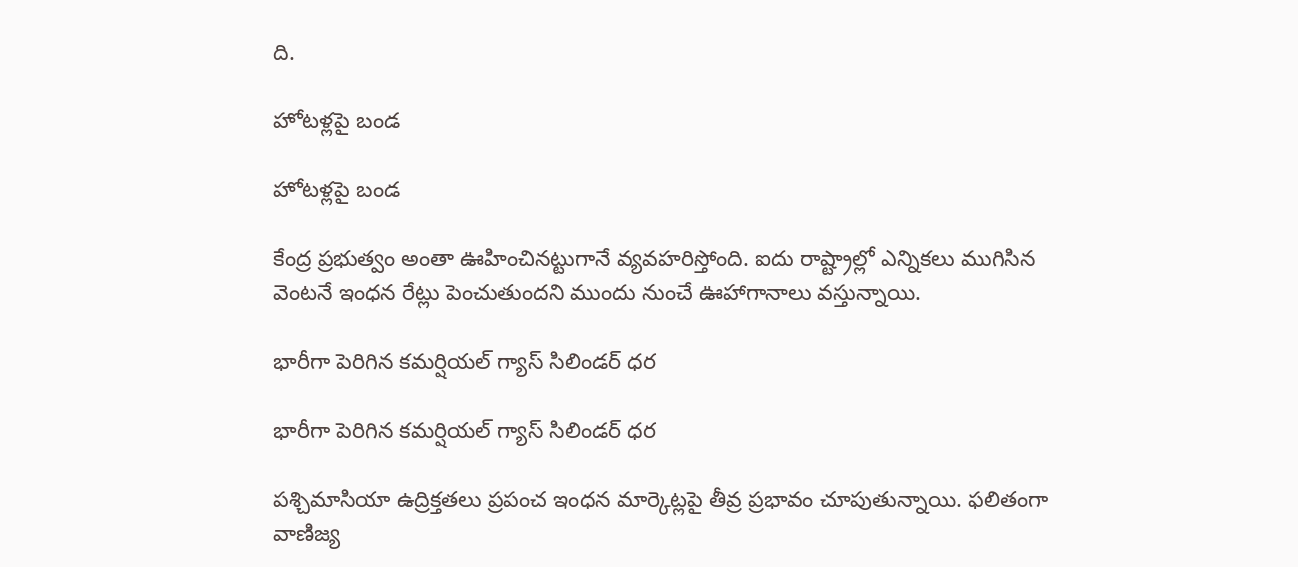ది.

హోటళ్లపై బండ

హోటళ్లపై బండ

కేంద్ర ప్రభుత్వం అంతా ఊహించినట్టుగానే వ్యవహరిస్తోంది. ఐదు రాష్ట్రాల్లో ఎన్నికలు ముగిసిన వెంటనే ఇంధన రేట్లు పెంచుతుందని ముందు నుంచే ఊహాగానాలు వస్తున్నాయి.

భారీగా పెరిగిన కమర్షియల్ గ్యాస్ సిలిండర్ ధర

భారీగా పెరిగిన కమర్షియల్ గ్యాస్ సిలిండర్ ధర

పశ్చిమాసియా ఉద్రిక్తతలు ప్రపంచ ఇంధన మార్కెట్లపై తీవ్ర ప్రభావం చూపుతున్నాయి. ఫలితంగా వాణిజ్య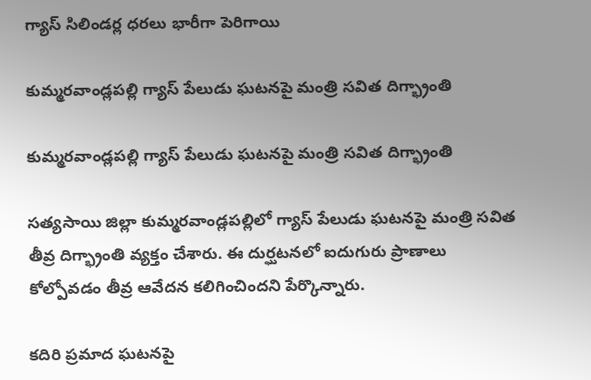గ్యాస్ సిలిండర్ల ధరలు భారీగా పెరిగాయి

కుమ్మరవాండ్లపల్లి గ్యాస్ పేలుడు ఘటనపై మంత్రి సవిత దిగ్భ్రాంతి

కుమ్మరవాండ్లపల్లి గ్యాస్ పేలుడు ఘటనపై మంత్రి సవిత దిగ్భ్రాంతి

సత్యసాయి జిల్లా కుమ్మరవాండ్లపల్లిలో గ్యాస్ పేలుడు ఘటనపై మంత్రి సవిత తీవ్ర దిగ్భ్రాంతి వ్యక్తం చేశారు. ఈ దుర్ఘటనలో ఐదుగురు ప్రాణాలు కోల్పోవడం తీవ్ర ఆవేదన కలిగించిందని పేర్కొన్నారు.

కదిరి ప్రమాద ఘటనపై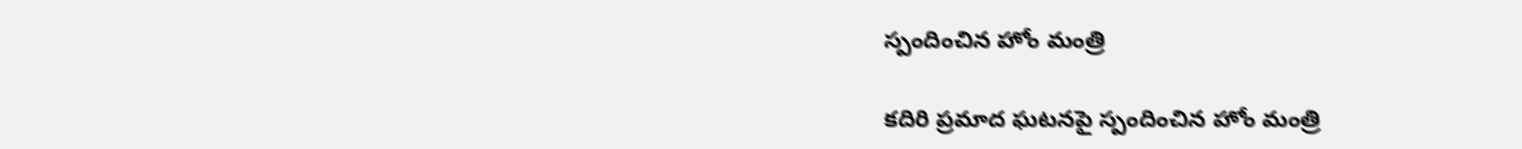స్పందించిన హోం మంత్రి

కదిరి ప్రమాద ఘటనపై స్పందించిన హోం మంత్రి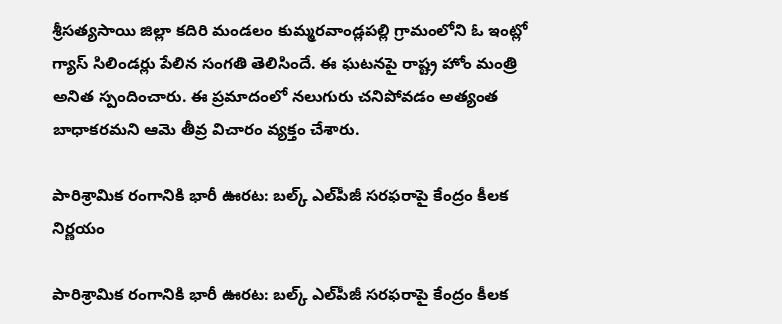శ్రీసత్యసాయి జిల్లా కదిరి మండలం కుమ్మరవాండ్లపల్లి గ్రామంలోని ఓ ఇంట్లో గ్యాస్ సిలిండర్లు పేలిన సంగతి తెలిసిందే. ఈ ఘటనపై రాష్ట్ర హోం మంత్రి అనిత స్పందించారు. ఈ ప్రమాదంలో నలుగురు చనిపోవడం అత్యంత బాధాకరమని ఆమె తీవ్ర విచారం వ్యక్తం చేశారు.

పారిశ్రామిక రంగానికి భారీ ఊరట: బల్క్ ఎల్‌పీజీ సరఫరాపై కేంద్రం కీలక నిర్ణయం

పారిశ్రామిక రంగానికి భారీ ఊరట: బల్క్ ఎల్‌పీజీ సరఫరాపై కేంద్రం కీలక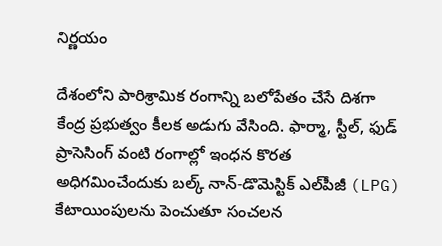నిర్ణయం

దేశంలోని పారిశ్రామిక రంగాన్ని బలోపేతం చేసే దిశగా కేంద్ర ప్రభుత్వం కీలక అడుగు వేసింది. ఫార్మా, స్టీల్, ఫుడ్ ప్రాసెసింగ్ వంటి రంగాల్లో ఇంధన కొరత అధిగమించేందుకు బల్క్ నాన్-డొమెస్టిక్ ఎల్‌పీజీ (LPG) కేటాయింపులను పెంచుతూ సంచలన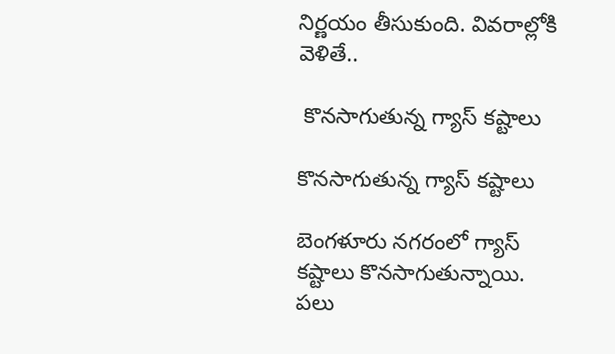నిర్ణయం తీసుకుంది. వివరాల్లోకి వెళితే..

 కొనసాగుతున్న గ్యాస్‌ కష్టాలు

కొనసాగుతున్న గ్యాస్‌ కష్టాలు

బెంగళూరు నగరంలో గ్యాస్‌ కష్టాలు కొనసాగుతున్నాయి. పలు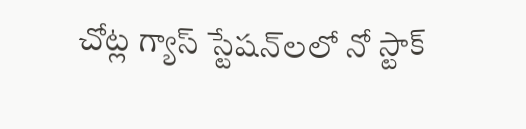చోట్ల గ్యాస్‌ స్టేషన్‌లలో నో స్టాక్‌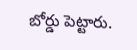బోర్డు పెట్టారు.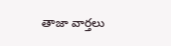తాజా వార్తలు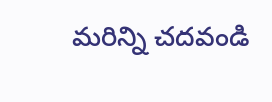మరిన్ని చదవండి